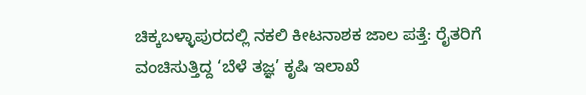ಚಿಕ್ಕಬಳ್ಳಾಪುರದಲ್ಲಿ ನಕಲಿ ಕೀಟನಾಶಕ ಜಾಲ ಪತ್ತೆ: ರೈತರಿಗೆ ವಂಚಿಸುತ್ತಿದ್ದ ‘ಬೆಳೆ ತಜ್ಞ’ ಕೃಷಿ ಇಲಾಖೆ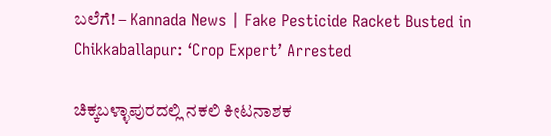ಬಲೆಗೆ! – Kannada News | Fake Pesticide Racket Busted in Chikkaballapur: ‘Crop Expert’ Arrested

ಚಿಕ್ಕಬಳ್ಳಾಪುರದಲ್ಲಿ ನಕಲಿ ಕೀಟನಾಶಕ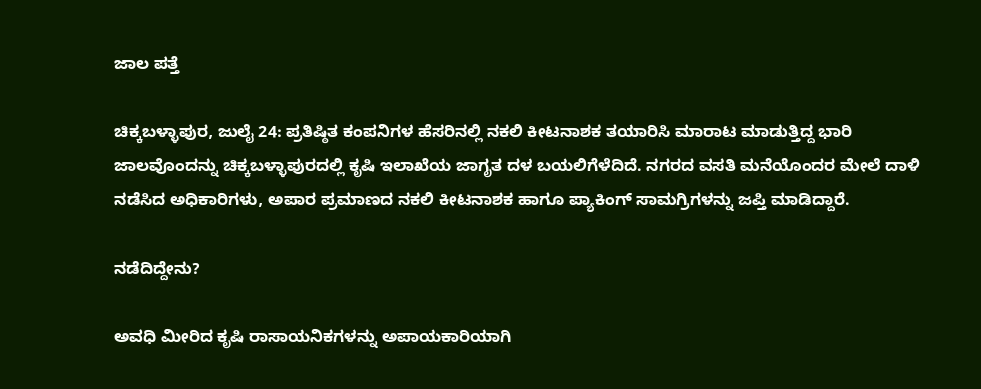ಜಾಲ ಪತ್ತೆ

ಚಿಕ್ಕಬಳ್ಳಾಪುರ, ಜುಲೈ 24: ಪ್ರತಿಷ್ಠಿತ ಕಂಪನಿಗಳ ಹೆಸರಿನಲ್ಲಿ ನಕಲಿ ಕೀಟನಾಶಕ ತಯಾರಿಸಿ ಮಾರಾಟ ಮಾಡುತ್ತಿದ್ದ ಭಾರಿ ಜಾಲವೊಂದನ್ನು ಚಿಕ್ಕಬಳ್ಳಾಪುರದಲ್ಲಿ ಕೃಷಿ ಇಲಾಖೆಯ ಜಾಗೃತ ದಳ ಬಯಲಿಗೆಳೆದಿದೆ. ನಗರದ ವಸತಿ ಮನೆಯೊಂದರ ಮೇಲೆ ದಾಳಿ ನಡೆಸಿದ ಅಧಿಕಾರಿಗಳು, ಅಪಾರ ಪ್ರಮಾಣದ ನಕಲಿ ಕೀಟನಾಶಕ ಹಾಗೂ ಪ್ಯಾಕಿಂಗ್ ಸಾಮಗ್ರಿಗಳನ್ನು ಜಪ್ತಿ ಮಾಡಿದ್ದಾರೆ.

ನಡೆದಿದ್ದೇನು?

ಅವಧಿ ಮೀರಿದ ಕೃಷಿ ರಾಸಾಯನಿಕಗಳನ್ನು ಅಪಾಯಕಾರಿಯಾಗಿ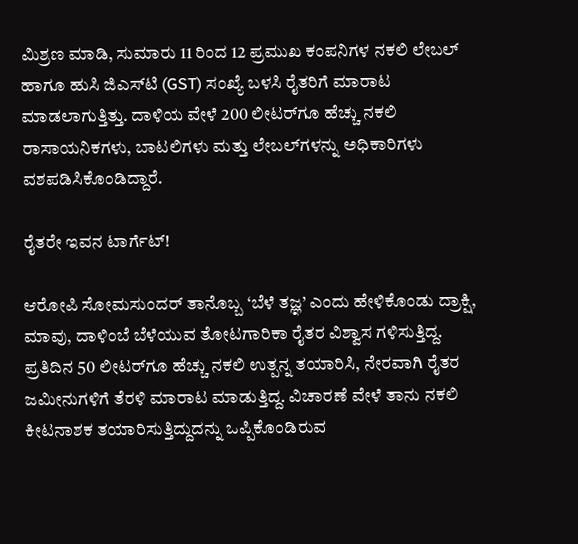ಮಿಶ್ರಣ ಮಾಡಿ, ಸುಮಾರು 11 ರಿಂದ 12 ಪ್ರಮುಖ ಕಂಪನಿಗಳ ನಕಲಿ ಲೇಬಲ್ ಹಾಗೂ ಹುಸಿ ಜಿಎಸ್‌ಟಿ (GST) ಸಂಖ್ಯೆ ಬಳಸಿ ರೈತರಿಗೆ ಮಾರಾಟ ಮಾಡಲಾಗುತ್ತಿತ್ತು. ದಾಳಿಯ ವೇಳೆ 200 ಲೀಟರ್‌ಗೂ ಹೆಚ್ಚು ನಕಲಿ ರಾಸಾಯನಿಕಗಳು, ಬಾಟಲಿಗಳು ಮತ್ತು ಲೇಬಲ್‌ಗಳನ್ನು ಅಧಿಕಾರಿಗಳು ವಶಪಡಿಸಿಕೊಂಡಿದ್ದಾರೆ.

ರೈತರೇ ಇವನ ಟಾರ್ಗೆಟ್!

ಆರೋಪಿ ಸೋಮಸುಂದರ್ ತಾನೊಬ್ಬ ‘ಬೆಳೆ ತಜ್ಞ’ ಎಂದು ಹೇಳಿಕೊಂಡು ದ್ರಾಕ್ಷಿ, ಮಾವು, ದಾಳಿಂಬೆ ಬೆಳೆಯುವ ತೋಟಗಾರಿಕಾ ರೈತರ ವಿಶ್ವಾಸ ಗಳಿಸುತ್ತಿದ್ದ. ಪ್ರತಿದಿನ 50 ಲೀಟರ್‌ಗೂ ಹೆಚ್ಚು ನಕಲಿ ಉತ್ಪನ್ನ ತಯಾರಿಸಿ, ನೇರವಾಗಿ ರೈತರ ಜಮೀನುಗಳಿಗೆ ತೆರಳಿ ಮಾರಾಟ ಮಾಡುತ್ತಿದ್ದ. ವಿಚಾರಣೆ ವೇಳೆ ತಾನು ನಕಲಿ ಕೀಟನಾಶಕ ತಯಾರಿಸುತ್ತಿದ್ದುದನ್ನು ಒಪ್ಪಿಕೊಂಡಿರುವ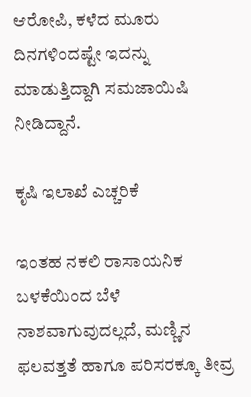ಆರೋಪಿ, ಕಳೆದ ಮೂರು ದಿನಗಳಿಂದಷ್ಟೇ ಇದನ್ನು ಮಾಡುತ್ತಿದ್ದಾಗಿ ಸಮಜಾಯಿಷಿ ನೀಡಿದ್ದಾನೆ.

ಕೃಷಿ ಇಲಾಖೆ ಎಚ್ಚರಿಕೆ

ಇಂತಹ ನಕಲಿ ರಾಸಾಯನಿಕ ಬಳಕೆಯಿಂದ ಬೆಳೆ ನಾಶವಾಗುವುದಲ್ಲದೆ, ಮಣ್ಣಿನ ಫಲವತ್ತತೆ ಹಾಗೂ ಪರಿಸರಕ್ಕೂ ತೀವ್ರ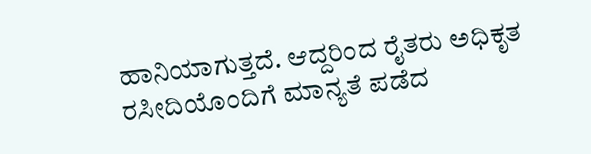ಹಾನಿಯಾಗುತ್ತದೆ. ಆದ್ದರಿಂದ ರೈತರು ಅಧಿಕೃತ ರಸೀದಿಯೊಂದಿಗೆ ಮಾನ್ಯತೆ ಪಡೆದ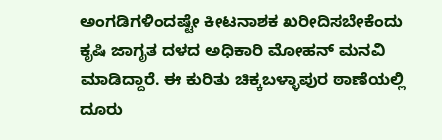ಅಂಗಡಿಗಳಿಂದಷ್ಟೇ ಕೀಟನಾಶಕ ಖರೀದಿಸಬೇಕೆಂದು ಕೃಷಿ ಜಾಗೃತ ದಳದ ಅಧಿಕಾರಿ ಮೋಹನ್ ಮನವಿ ಮಾಡಿದ್ದಾರೆ. ಈ ಕುರಿತು ಚಿಕ್ಕಬಳ್ಳಾಪುರ ಠಾಣೆಯಲ್ಲಿ ದೂರು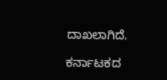ದಾಖಲಾಗಿದೆ.

ಕರ್ನಾಟಕದ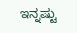ಇನ್ನಷ್ಟು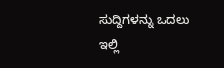ಸುದ್ದಿಗಳನ್ನು ಒದಲು ಇಲ್ಲಿ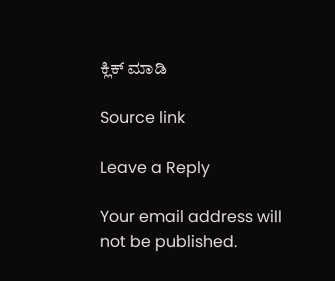ಕ್ಲಿಕ್ ಮಾಡಿ

Source link

Leave a Reply

Your email address will not be published.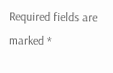Required fields are marked *